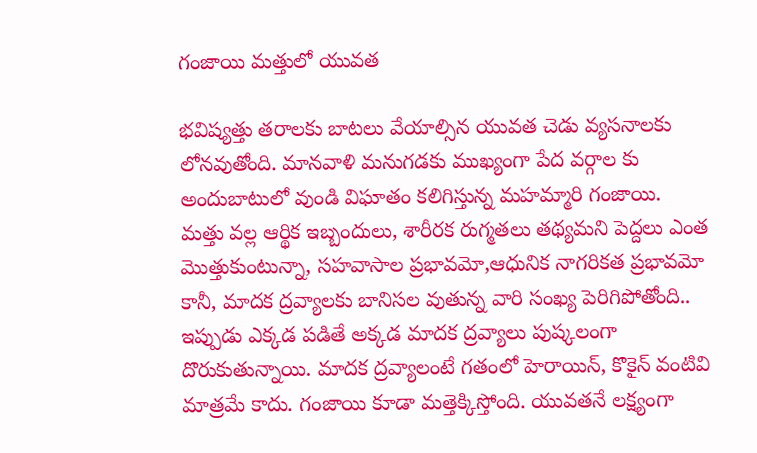గంజాయి మత్తులో యువత

భవిష్యత్తు తరాలకు బాటలు వేయాల్సిన యువత చెడు వ్యసనాలకు లోనవుతోంది. మానవాళి మనుగడకు ముఖ్యంగా పేద వర్గాల కు అందుబాటులో వుండి విఘాతం కలిగిస్తున్న మహమ్మారి గంజాయి.
మత్తు వల్ల ఆర్థిక ఇబ్బందులు, శారీరక రుగ్మతలు తథ్యమని పెద్దలు ఎంత మొత్తుకుంటున్నా, సహవాసాల ప్రభావమో,ఆధునిక నాగరికత ప్రభావమో కానీ, మాదక ద్రవ్యాలకు బానిసల వుతున్న వారి సంఖ్య పెరిగిపోతోంది.. ఇప్పుడు ఎక్కడ పడితే అక్కడ మాదక ద్రవ్యాలు పుష్కలంగా దొరుకుతున్నాయి. మాదక ద్రవ్యాలంటే గతంలో హెరాయిన్‌, కొకైన్‌ వంటివి మాత్రమే కాదు. గంజాయి కూడా మత్తెక్కిస్తోంది. యువతనే లక్ష్యంగా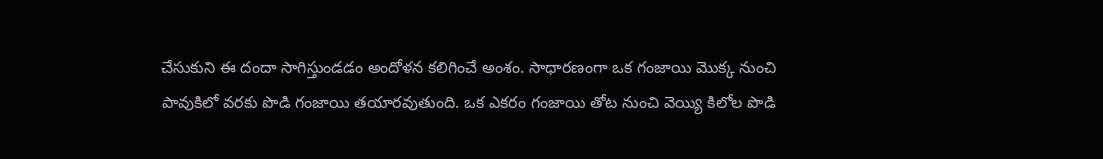చేసుకుని ఈ దందా సాగిస్తుండడం అందోళన కలిగించే అంశం. సాధారణంగా ఒక గంజాయి మొక్క నుంచి పావుకిలో వరకు పొడి గంజాయి తయారవుతుంది. ఒక ఎకరం గంజాయి తోట నుంచి వెయ్యి కిలోల పొడి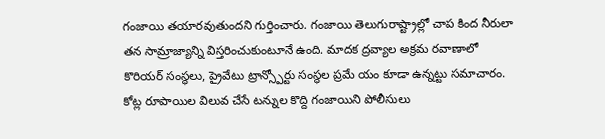గంజాయి తయారవుతుందని గుర్తించారు. గంజాయి తెలుగురాష్ట్రాల్లో చాప కింద నీరులా తన సామ్రాజ్యాన్ని విస్తరించుకుంటూనే ఉంది. మాదక ద్రవ్యాల అక్రమ రవాణాలో కొరియర్‌ సంస్థలు, ప్రైవేటు ట్రాన్స్పోర్టు సంస్థల ప్రమే యం కూడా ఉన్నట్టు సమాచారం. కోట్ల రూపాయిల విలువ చేసే టన్నుల కొద్ది గంజాయిని పోలీసులు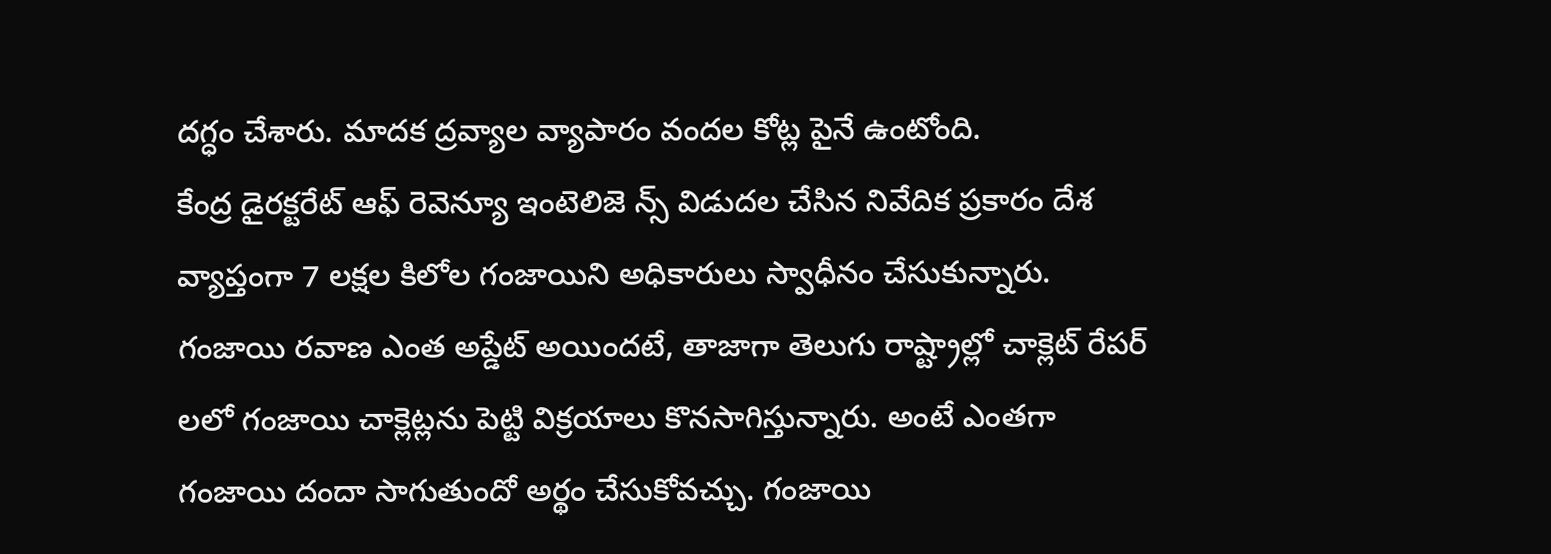దగ్ధం చేశారు. మాదక ద్రవ్యాల వ్యాపారం వందల కోట్ల పైనే ఉంటోంది.
కేంద్ర డైరక్టరేట్‌ ఆఫ్‌ రెవెన్యూ ఇంటెలిజె న్స్‌ విడుదల చేసిన నివేదిక ప్రకారం దేశ వ్యాప్తంగా 7 లక్షల కిలోల గంజాయిని అధికారులు స్వాధీనం చేసుకున్నారు. గంజాయి రవాణ ఎంత అప్డేట్‌ అయిందటే, తాజాగా తెలుగు రాష్ట్రాల్లో చాక్లెట్‌ రేపర్‌ లలో గంజాయి చాక్లెట్లను పెట్టి విక్రయాలు కొనసాగిస్తున్నారు. అంటే ఎంతగా గంజాయి దందా సాగుతుందో అర్థం చేసుకోవచ్చు. గంజాయి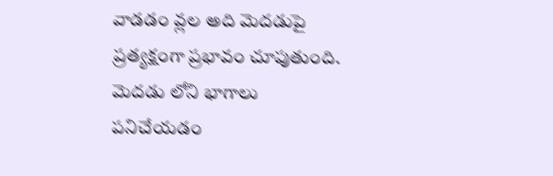వాడడం వ్లల అది మెదడుపై ప్రత్యక్షంగా ప్రభావం చూపుతుంది. మెదడు లోని భాగాలు పనిచేయడం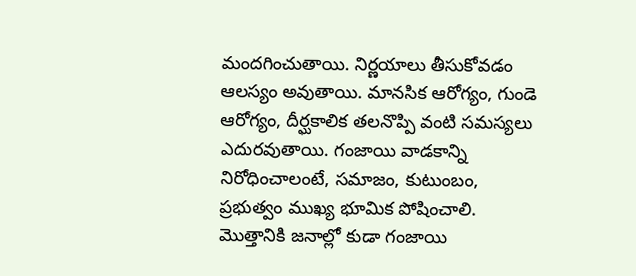మందగించుతాయి. నిర్ణయాలు తీసుకోవడం ఆలస్యం అవుతాయి. మానసిక ఆరోగ్యం, గుండె ఆరోగ్యం, దీర్ఘకాలిక తలనొప్పి వంటి సమస్యలు ఎదురవుతాయి. గంజాయి వాడకాన్ని నిరోధించాలంటే, సమాజం, కుటుంబం, ప్రభుత్వం ముఖ్య భూమిక పోషించాలి. మొత్తానికి జనాల్లో కుడా గంజాయి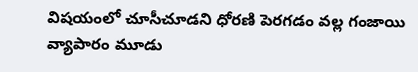విషయంలో చూసీచూడని ధోరణి పెరగడం వల్ల గంజాయి వ్యాపారం మూడు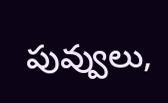పువ్వులు,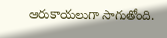ఆరుకాయలుగా సాగుతోంది.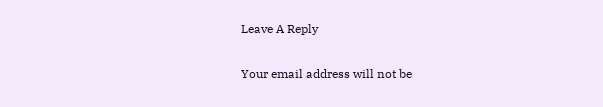Leave A Reply

Your email address will not be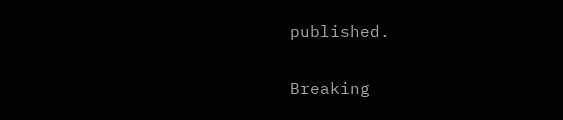published.

Breaking